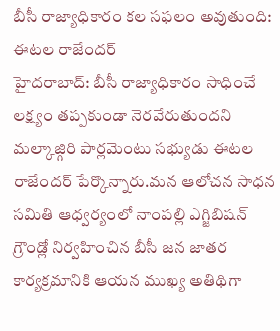బీసీ రాజ్యాధికారం కల సఫలం అవుతుంది: ఈటల రాజేందర్
హైదరాబాద్: బీసీ రాజ్యాధికారం సాధించే లక్ష్యం తప్పకుండా నెరవేరుతుందని మల్కాజ్గిరి పార్లమెంటు సభ్యుడు ఈటల రాజేందర్ పేర్కొన్నారు.మన ఆలోచన సాధన సమితి ఆధ్వర్యంలో నాంపల్లి ఎగ్జిబిషన్ గ్రౌండ్లో నిర్వహించిన బీసీ జన జాతర కార్యక్రమానికి ఆయన ముఖ్య అతిథిగా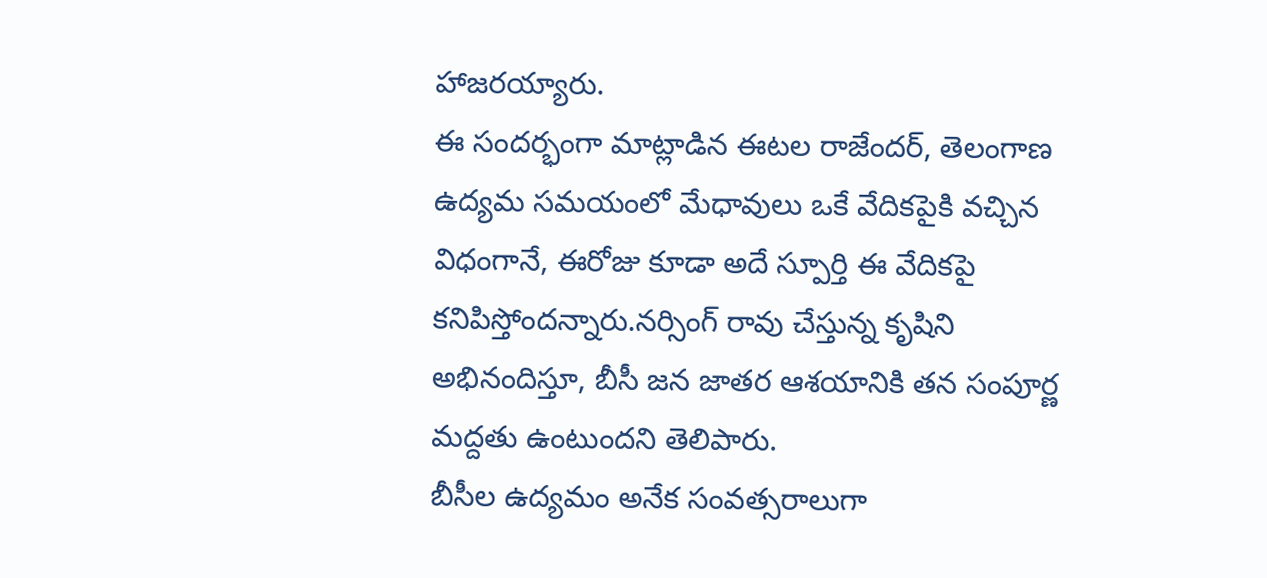హాజరయ్యారు.
ఈ సందర్భంగా మాట్లాడిన ఈటల రాజేందర్, తెలంగాణ ఉద్యమ సమయంలో మేధావులు ఒకే వేదికపైకి వచ్చిన విధంగానే, ఈరోజు కూడా అదే స్పూర్తి ఈ వేదికపై కనిపిస్తోందన్నారు.నర్సింగ్ రావు చేస్తున్న కృషిని అభినందిస్తూ, బీసీ జన జాతర ఆశయానికి తన సంపూర్ణ మద్దతు ఉంటుందని తెలిపారు.
బీసీల ఉద్యమం అనేక సంవత్సరాలుగా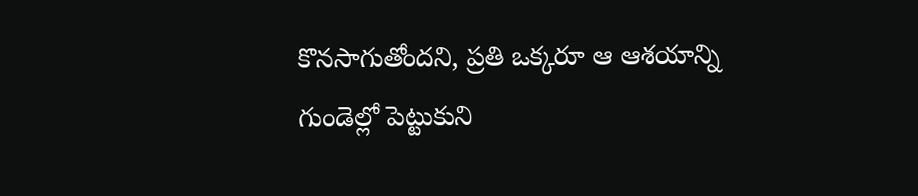కొనసాగుతోందని, ప్రతి ఒక్కరూ ఆ ఆశయాన్ని గుండెల్లో పెట్టుకుని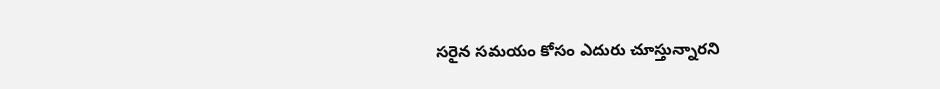సరైన సమయం కోసం ఎదురు చూస్తున్నారని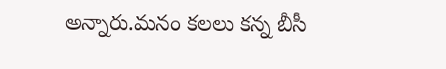అన్నారు.మనం కలలు కన్న బీసీ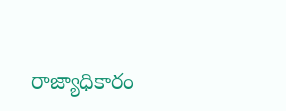రాజ్యాధికారం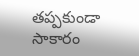తప్పకుండా సాకారం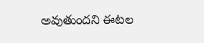అవుతుందని ఈటల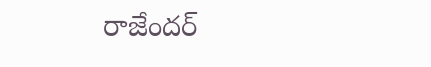రాజేందర్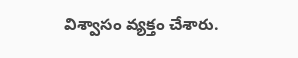విశ్వాసం వ్యక్తం చేశారు.